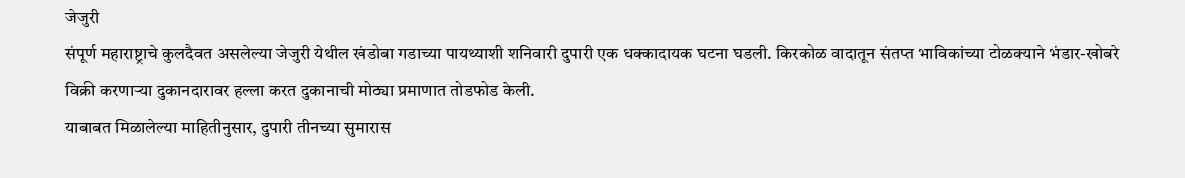जेजुरी
संपूर्ण महाराष्ट्राचे कुलदैवत असलेल्या जेजुरी येथील खंडोबा गडाच्या पायथ्याशी शनिवारी दुपारी एक धक्कादायक घटना घडली. किरकोळ वादातून संतप्त भाविकांच्या टोळक्याने भंडार-खोबरे विक्री करणाऱ्या दुकानदारावर हल्ला करत दुकानाची मोठ्या प्रमाणात तोडफोड केली.
याबाबत मिळालेल्या माहितीनुसार, दुपारी तीनच्या सुमारास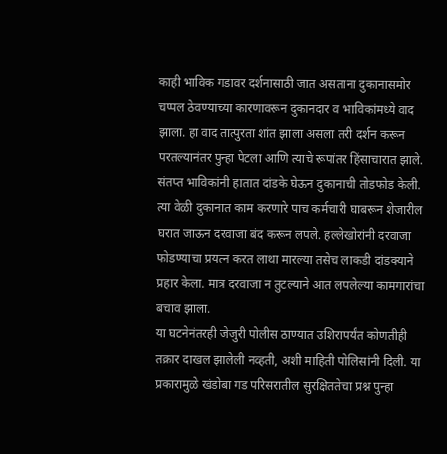काही भाविक गडावर दर्शनासाठी जात असताना दुकानासमोर चप्पल ठेवण्याच्या कारणावरून दुकानदार व भाविकांमध्ये वाद झाला. हा वाद तात्पुरता शांत झाला असला तरी दर्शन करून परतल्यानंतर पुन्हा पेटला आणि त्याचे रूपांतर हिंसाचारात झाले. संतप्त भाविकांनी हातात दांडके घेऊन दुकानाची तोडफोड केली.
त्या वेळी दुकानात काम करणारे पाच कर्मचारी घाबरून शेजारील घरात जाऊन दरवाजा बंद करून लपले. हल्लेखोरांनी दरवाजा फोडण्याचा प्रयत्न करत लाथा मारल्या तसेच लाकडी दांडक्याने प्रहार केला. मात्र दरवाजा न तुटल्याने आत लपलेल्या कामगारांचा बचाव झाला.
या घटनेनंतरही जेजुरी पोलीस ठाण्यात उशिरापर्यंत कोणतीही तक्रार दाखल झालेली नव्हती, अशी माहिती पोलिसांनी दिली. या प्रकारामुळे खंडोबा गड परिसरातील सुरक्षिततेचा प्रश्न पुन्हा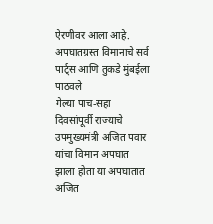ऐरणीवर आला आहे.
अपघातग्रस्त विमानाचे सर्व पार्ट्स आणि तुकडे मुंबईला पाठवले
गेल्या पाच-सहा दिवसांपूर्वी राज्याचे उपमुख्यमंत्री अजित पवार यांचा विमान अपघात झाला होता या अपघातात अजित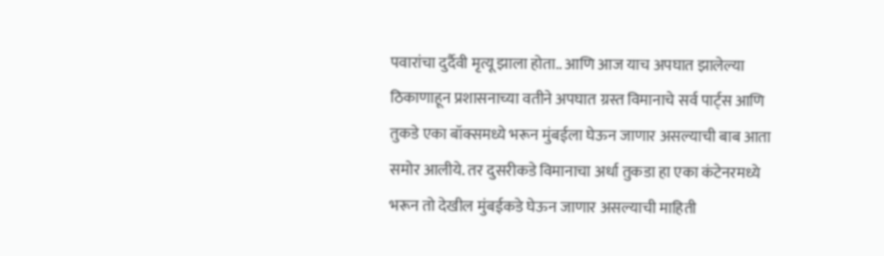पवारांचा दुर्दैवी मृत्यू झाला होता.. आणि आज याच अपघात झालेल्या ठिकाणाहून प्रशासनाच्या वतीने अपघात ग्रस्त विमानाचे सर्व पार्ट्स आणि तुकडे एका बॉक्समध्ये भरून मुंबईला घेऊन जाणार असल्याची बाब आता समोर आलीये. तर दुसरीकडे विमानाचा अर्धा तुकडा हा एका कंटेनरमध्ये भरून तो देखील मुंबईकडे घेऊन जाणार असल्याची माहिती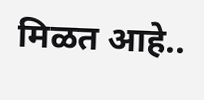मिळत आहे..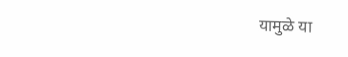यामुळे या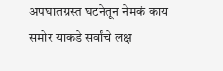अपघातग्रस्त घटनेतून नेमकं काय समोर याकडे सर्वांचे लक्ष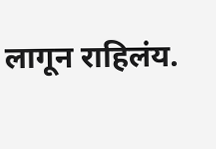लागून राहिलंय.